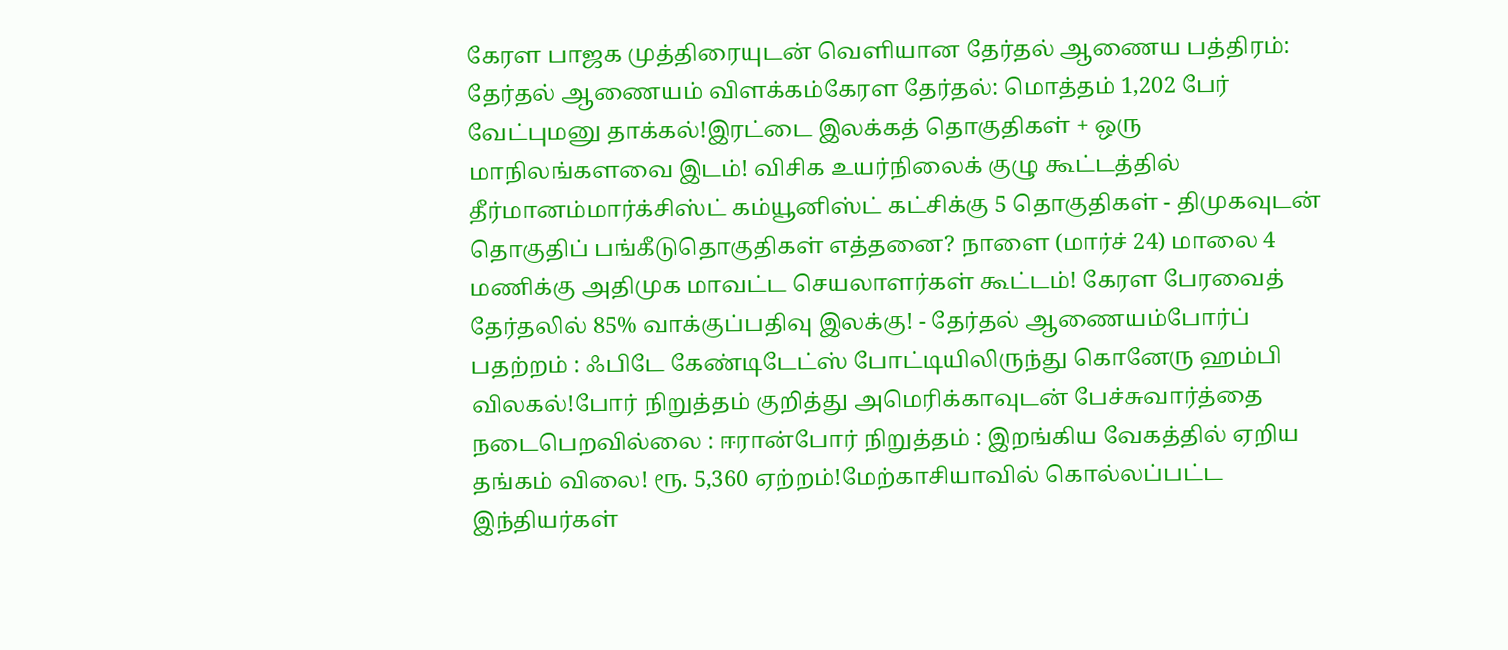கேரள பாஜக முத்திரையுடன் வெளியான தேர்தல் ஆணைய பத்திரம்: தேர்தல் ஆணையம் விளக்கம்கேரள தேர்தல்: மொத்தம் 1,202 பேர் வேட்புமனு தாக்கல்!இரட்டை இலக்கத் தொகுதிகள் + ஒரு மாநிலங்களவை இடம்! விசிக உயர்நிலைக் குழு கூட்டத்தில் தீர்மானம்மார்க்சிஸ்ட் கம்யூனிஸ்ட் கட்சிக்கு 5 தொகுதிகள் - திமுகவுடன் தொகுதிப் பங்கீடுதொகுதிகள் எத்தனை? நாளை (மார்ச் 24) மாலை 4 மணிக்கு அதிமுக மாவட்ட செயலாளர்கள் கூட்டம்! கேரள பேரவைத் தேர்தலில் 85% வாக்குப்பதிவு இலக்கு! - தேர்தல் ஆணையம்போர்ப் பதற்றம் : ஃபிடே கேண்டிடேட்ஸ் போட்டியிலிருந்து கொனேரு ஹம்பி விலகல்!போர் நிறுத்தம் குறித்து அமெரிக்காவுடன் பேச்சுவார்த்தை நடைபெறவில்லை : ஈரான்போர் நிறுத்தம் : இறங்கிய வேகத்தில் ஏறிய தங்கம் விலை! ரூ. 5,360 ஏற்றம்!மேற்காசியாவில் கொல்லப்பட்ட இந்தியர்கள்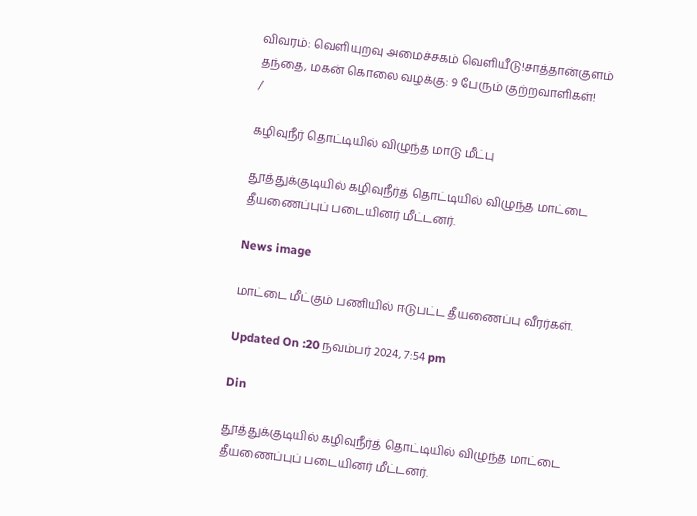விவரம்: வெளியுறவு அமைச்சகம் வெளியீடு!சாத்தான்குளம் தந்தை, மகன் கொலை வழக்கு: 9 பேரும் குற்றவாளிகள்!
/

கழிவுநீர் தொட்டியில் விழுந்த மாடு மீட்பு

தூத்துக்குடியில் கழிவுநீர்த் தொட்டியில் விழுந்த மாட்டை தீயணைப்புப் படையினர் மீட்டனர்.

News image

மாட்டை மீட்கும் பணியில் ஈடுபட்ட தீயணைப்பு வீரர்கள்.

Updated On :20 நவம்பர் 2024, 7:54 pm

Din

தூத்துக்குடியில் கழிவுநீர்த் தொட்டியில் விழுந்த மாட்டை தீயணைப்புப் படையினர் மீட்டனர்.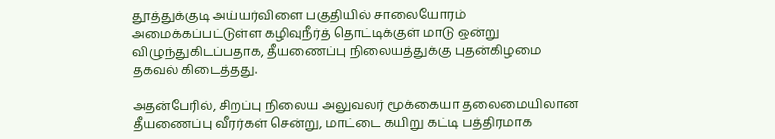தூத்துக்குடி அய்யர்விளை பகுதியில் சாலையோரம் அமைக்கப்பட்டுள்ள கழிவுநீர்த் தொட்டிக்குள் மாடு ஒன்று விழுந்துகிடப்பதாக, தீயணைப்பு நிலையத்துக்கு புதன்கிழமை தகவல் கிடைத்தது.

அதன்பேரில், சிறப்பு நிலைய அலுவலர் மூக்கையா தலைமையிலான தீயணைப்பு வீரர்கள் சென்று, மாட்டை கயிறு கட்டி பத்திரமாக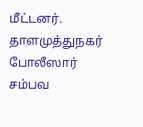மீட்டனர். தாளமுத்துநகர் போலீஸார் சம்பவ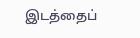இடத்தைப்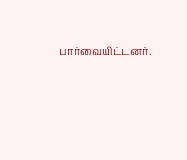பார்வையிட்டனர்.